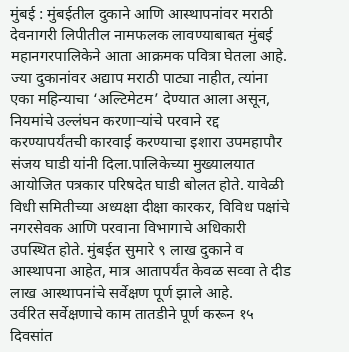मुंबई : मुंबईतील दुकाने आणि आस्थापनांवर मराठी देवनागरी लिपीतील नामफलक लावण्याबाबत मुंबई महानगरपालिकेने आता आक्रमक पवित्रा घेतला आहे. ज्या दुकानांवर अद्याप मराठी पाट्या नाहीत, त्यांना एका महिन्याचा ‘अल्टिमेटम’ देण्यात आला असून, नियमांचे उल्लंघन करणाऱ्यांचे परवाने रद्द करण्यापर्यंतची कारवाई करण्याचा इशारा उपमहापौर संजय घाडी यांनी दिला.पालिकेच्या मुख्यालयात आयोजित पत्रकार परिषदेत घाडी बोलत होते. यावेळी विधी समितीच्या अध्यक्षा दीक्षा कारकर, विविध पक्षांचे नगरसेवक आणि परवाना विभागाचे अधिकारी उपस्थित होते. मुंबईत सुमारे ९ लाख दुकाने व आस्थापना आहेत, मात्र आतापर्यंत केवळ सव्वा ते दीड लाख आस्थापनांचे सर्वेक्षण पूर्ण झाले आहे.
उर्वरित सर्वेक्षणाचे काम तातडीने पूर्ण करून १५ दिवसांत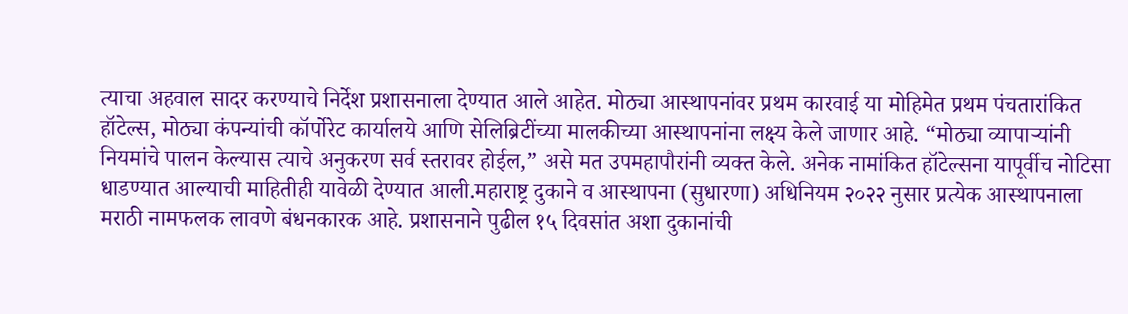त्याचा अहवाल सादर करण्याचे निर्देश प्रशासनाला देण्यात आले आहेत. मोठ्या आस्थापनांवर प्रथम कारवाई या मोहिमेत प्रथम पंचतारांकित हॉटेल्स, मोठ्या कंपन्यांची कॉर्पोरेट कार्यालये आणि सेलिब्रिटींच्या मालकीच्या आस्थापनांना लक्ष्य केले जाणार आहे. “मोठ्या व्यापाऱ्यांनी नियमांचे पालन केल्यास त्याचे अनुकरण सर्व स्तरावर होईल,” असे मत उपमहापौरांनी व्यक्त केले. अनेक नामांकित हॉटेल्सना यापूर्वीच नोटिसा धाडण्यात आल्याची माहितीही यावेळी देण्यात आली.महाराष्ट्र दुकाने व आस्थापना (सुधारणा) अधिनियम २०२२ नुसार प्रत्येक आस्थापनाला मराठी नामफलक लावणे बंधनकारक आहे. प्रशासनाने पुढील १५ दिवसांत अशा दुकानांची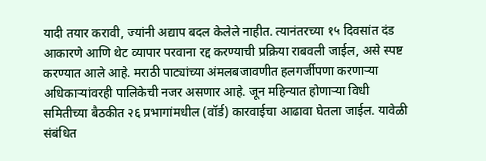यादी तयार करावी, ज्यांनी अद्याप बदल केलेले नाहीत. त्यानंतरच्या १५ दिवसांत दंड आकारणे आणि थेट व्यापार परवाना रद्द करण्याची प्रक्रिया राबवली जाईल, असे स्पष्ट करण्यात आले आहे. मराठी पाट्यांच्या अंमलबजावणीत हलगर्जीपणा करणाऱ्या अधिकाऱ्यांवरही पालिकेची नजर असणार आहे. जून महिन्यात होणाऱ्या विधी समितीच्या बैठकीत २६ प्रभागांमधील (वॉर्ड) कारवाईचा आढावा घेतला जाईल. यावेळी संबंधित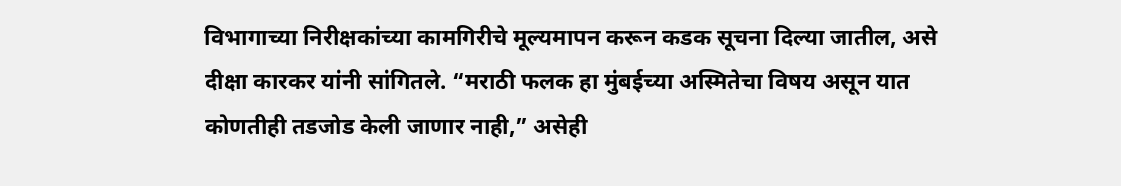विभागाच्या निरीक्षकांच्या कामगिरीचे मूल्यमापन करून कडक सूचना दिल्या जातील, असे दीक्षा कारकर यांनी सांगितले. “मराठी फलक हा मुंबईच्या अस्मितेचा विषय असून यात कोणतीही तडजोड केली जाणार नाही,” असेही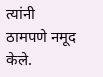त्यांनी ठामपणे नमूद केले.